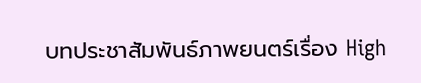บทประชาสัมพันธ์ภาพยนตร์เรื่อง High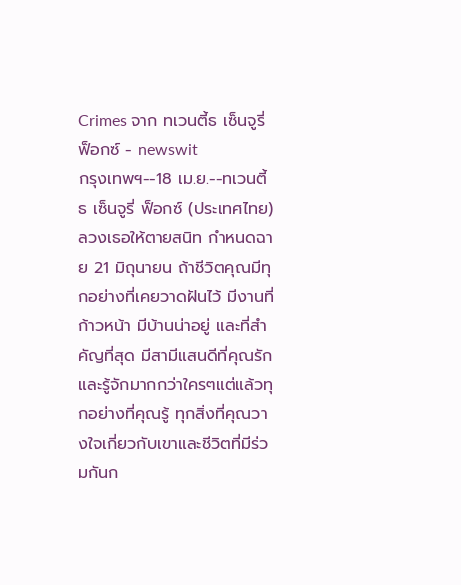Crimes จาก ทเวนตี้ธ เซ็นจูรี่ ฟ็อกซ์ - newswit
กรุงเทพฯ--18 เม.ย.--ทเวนตี้ธ เซ็นจูรี่ ฟ็อกซ์ (ประเทศไทย) ลวงเธอให้ตายสนิท กำหนดฉาย 21 มิถุนายน ถ้าชีวิตคุณมีทุกอย่างที่เคยวาดฝันไว้ มีงานที่ก้าวหน้า มีบ้านน่าอยู่ และที่สำคัญที่สุด มีสามีแสนดีที่คุณรักและรู้จักมากกว่าใครๆแต่แล้วทุกอย่างที่คุณรู้ ทุกสิ่งที่คุณวางใจเกี่ยวกับเขาและชีวิตที่มีร่วมกันก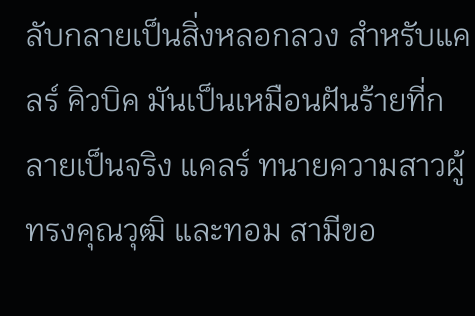ลับกลายเป็นสิ่งหลอกลวง สำหรับแคลร์ คิวบิค มันเป็นเหมือนฝันร้ายที่กลายเป็นจริง แคลร์ ทนายความสาวผู้ทรงคุณวุฒิ และทอม สามีขอ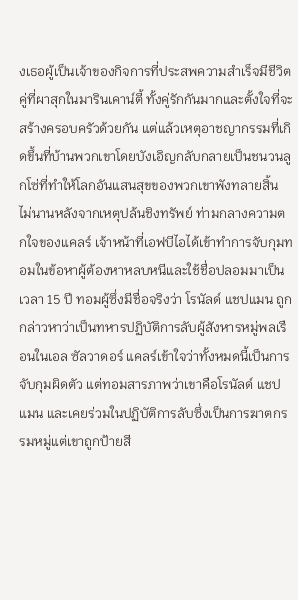งเธอผู้เป็นเจ้าของกิจการที่ประสพความสำเร็จมีชีวิตคู่ที่ผาสุกในมารินเคาน์ตี้ ทั้งคู่รักกันมากและตั้งใจที่จะสร้างครอบครัวด้วยกัน แต่แล้วเหตุอาชญากรรมที่เกิดขึ้นที่บ้านพวกเขาโดยบังเอิญกลับกลายเป็นชนวนลูกโซ่ที่ทำให้โลกอันแสนสุขของพวกเขาพังทลายสิ้น ไม่นานหลังจากเหตุปล้นชิงทรัพย์ ท่ามกลางความตกใจของแคลร์ เจ้าหน้าที่เอฟบีไอได้เข้าทำการจับกุมทอมในข้อหาผู้ต้องหาหลบหนีและใช้ชื่อปลอมมาเป็นเวลา 15 ปี ทอมผู้ซึ่งมีชื่อจริงว่า โรนัลด์ แชปแมน ถูกกล่าวหาว่าเป็นทหารปฏิบัติการลับผู้สังหารหมู่พลเรือนในเอล ซัลวาดอร์ แคลร์เข้าใจว่าทั้งหมดนี้เป็นการจับกุมผิดตัว แต่ทอมสารภาพว่าเขาคือโรนัลด์ แชปแมน และเคยร่วมในปฏิบัติการลับซึ่งเป็นการฆาตกรรมหมู่แต่เขาถูกป้ายสี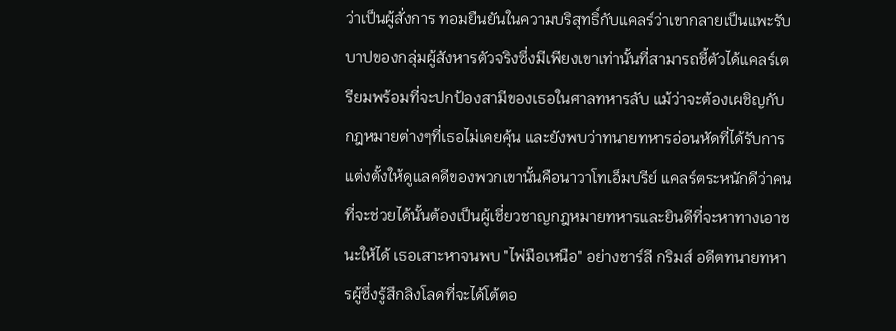ว่าเป็นผู้สั่งการ ทอมยืนยันในความบริสุทธิ์กับแคลร์ว่าเขากลายเป็นแพะรับบาปของกลุ่มผู้สังหารตัวจริงซึ่งมีเพียงเขาเท่านั้นที่สามารถชี้ตัวได้แคลร์เตรียมพร้อมที่จะปกป้องสามีของเธอในศาลทหารลับ แม้ว่าจะต้องเผชิญกับกฎหมายต่างๆที่เธอไม่เคยคุ้น และยังพบว่าทนายทหารอ่อนหัดที่ได้รับการแต่งตั้งให้ดูแลคดีของพวกเขานั้นคือนาวาโทเอ็มบรีย์ แคลร์ตระหนักดีว่าคนที่จะช่วยได้นั้นต้องเป็นผู้เชี่ยวชาญกฎหมายทหารและยินดีที่จะหาทางเอาชนะให้ได้ เธอเสาะหาจนพบ "ไพ่มือเหนือ" อย่างชาร์ลี กริมส์ อดีตทนายทหารผู้ซึ่งรู้สึกลิงโลดที่จะได้โต้ตอ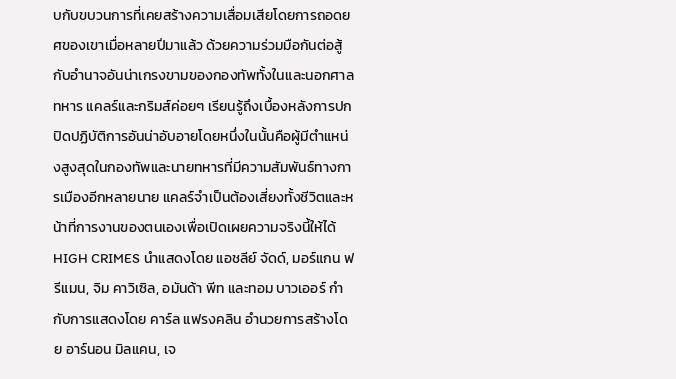บกับขบวนการที่เคยสร้างความเสื่อมเสียโดยการถอดยศของเขาเมื่อหลายปีมาแล้ว ด้วยความร่วมมือกันต่อสู้กับอำนาจอันน่าเกรงขามของกองทัพทั้งในและนอกศาลทหาร แคลร์และกริมส์ค่อยๆ เรียนรู้ถึงเบื้องหลังการปกปิดปฏิบัติการอันน่าอับอายโดยหนึ่งในนั้นคือผู้มีตำแหน่งสูงสุดในกองทัพและนายทหารที่มีความสัมพันธ์ทางการเมืองอีกหลายนาย แคลร์จำเป็นต้องเสี่ยงทั้งชีวิตและหน้าที่การงานของตนเองเพื่อเปิดเผยความจริงนี้ให้ได้ HIGH CRIMES นำแสดงโดย แอชลีย์ จัดด์, มอร์แกน ฟรีแมน, จิม คาวิเซิล, อมันด้า พีท และทอม บาวเออร์ กำกับการแสดงโดย คาร์ล แฟรงคลิน อำนวยการสร้างโดย อาร์นอน มิลแคน, เจ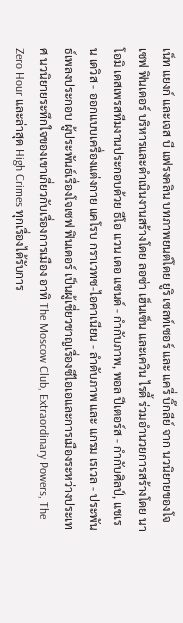เน็ท แยงก์ และเจส บี แฟรงคลิน บทภาพยนต์โดย ยูริ เซลท์เซอร์ และ แครี่ บิ๊กลีย์ จาก นวนิยายของโจเซฟ ฟินเดอร์ บริหารและดำเนินงานสร้างโดย ลอซ่า เฮ็นเซ็น และเควิน ไรดี้ ร่วมอำนวยการสร้างโดย นาโอมิ เดสเพรสทีมงานประกอบด้วย ธีโอ แวน เดอ แซนด์ - กำกับภาพ, พอล ปีเตอร์ส - กำกับศิลป์, แชเรน เดวิส - ออกแบบเครื่องแต่งกาย แคโรบ กราเวทซ-ไอคาเนียน - ลำดับภาพ และ แกรม เรเวล - ประพันธ์เพลงประกอบ ผู้ประพันธ์เรื่องโจเซฟ ฟินเดอร์ เป็นผู้เชี่ยวชาญเรื่องซีไอเอและการเมืองระหว่างประเทศ นวนิยายระทึกใจของเขาเกี่ยวกับเรื่องการเมือง อาทิ The Moscow Club, Extraordinary Powers, The Zero Hour และล่าสุด High Crimes ทุกเรื่องได้รับการ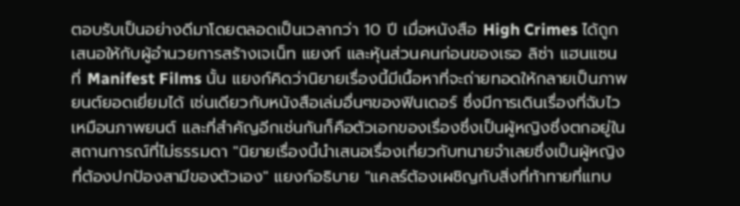ตอบรับเป็นอย่างดีมาโดยตลอดเป็นเวลากว่า 10 ปี เมื่อหนังสือ High Crimes ได้ถูกเสนอให้กับผู้อำนวยการสร้างเจเน็ท แยงก์ และหุ้นส่วนคนก่อนของเธอ ลิซ่า แฮนแซน ที่ Manifest Films นั้น แยงก์คิดว่านิยายเรื่องนี้มีเนื้อหาที่จะถ่ายทอดให้กลายเป็นภาพยนต์ยอดเยี่ยมได้ เช่นเดียวกับหนังสือเล่มอื่นๆของฟินเดอร์ ซึ่งมีการเดินเรื่องที่ฉับไวเหมือนภาพยนต์ และที่สำคัญอีกเช่นกันก็คือตัวเอกของเรื่องซึ่งเป็นผู้หญิงซึ่งตกอยู่ในสถานการณ์ที่ไม่ธรรมดา "นิยายเรื่องนี้นำเสนอเรื่องเกี่ยวกับทนายจำเลยซึ่งเป็นผู้หญิงที่ต้องปกป้องสามีของตัวเอง" แยงก์อธิบาย "แคลร์ต้องเผชิญกับสิ่งที่ท้าทายที่แทบ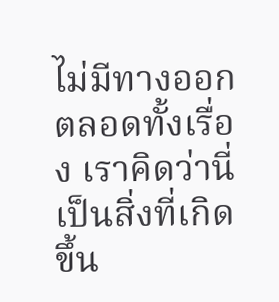ไม่มีทางออกตลอดทั้งเรื่อง เราคิดว่านี่เป็นสิ่งที่เกิดขึ้น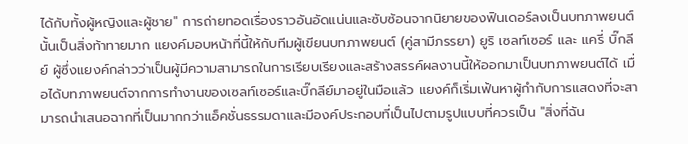ได้กับทั้งผู้หญิงและผู้ชาย" การถ่ายทอดเรื่องราวอันอัดแน่นและซับซ้อนจากนิยายของฟินเดอร์ลงเป็นบทภาพยนต์นั้นเป็นสิ่งท้าทายมาก แยงค์มอบหน้าที่นี้ให้กับทีมผู้เขียนบทภาพยนต์ (คู่สามีภรรยา) ยูริ เซลท์เซอร์ และ แครี่ บิ๊กลีย์ ผู้ซึ่งแยงค์กล่าวว่าเป็นผู้มีความสามารถในการเรียบเรียงและสร้างสรรค์ผลงานนี้ให้ออกมาเป็นบทภาพยนต์ได้ เมื่อได้บทภาพยนต์จากการทำงานของเซลท์เซอร์และบิ๊กลีย์มาอยู่ในมือแล้ว แยงค์ก็เริ่มเฟ้นหาผู้กำกับการแสดงที่จะสามารถนำเสนอฉากที่เป็นมากกว่าแอ็คชั่นธรรมดาและมีองค์ประกอบที่เป็นไปตามรูปแบบที่ควรเป็น "สิ่งที่ฉัน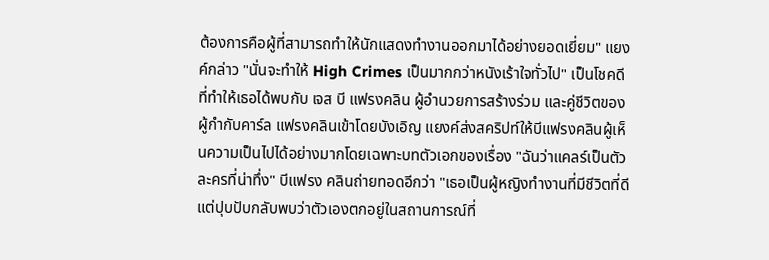ต้องการคือผู้ที่สามารถทำให้นักแสดงทำงานออกมาได้อย่างยอดเยี่ยม" แยงค์กล่าว "นั่นจะทำให้ High Crimes เป็นมากกว่าหนังเร้าใจทั่วไป" เป็นโชคดีที่ทำให้เธอได้พบกับ เจส บี แฟรงคลิน ผู้อำนวยการสร้างร่วม และคู่ชีวิตของผู้กำกับคาร์ล แฟรงคลินเข้าโดยบังเอิญ แยงค์ส่งสคริปท์ให้บีแฟรงคลินผู้เห็นความเป็นไปได้อย่างมากโดยเฉพาะบทตัวเอกของเรื่อง "ฉันว่าแคลร์เป็นตัวละครที่น่าทึ่ง" บีแฟรง คลินถ่ายทอดอีกว่า "เธอเป็นผู้หญิงทำงานที่มีชีวิตที่ดี แต่ปุบปับกลับพบว่าตัวเองตกอยู่ในสถานการณ์ที่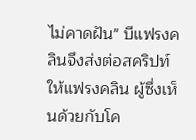ไม่คาดฝัน" บีแฟรงคลินจึงส่งต่อสคริปท์ให้แฟรงคลิน ผู้ซึ่งเห็นด้วยกับโค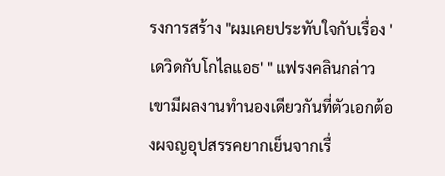รงการสร้าง "ผมเคยประทับใจกับเรื่อง 'เดวิดกับโกไลแอธ' " แฟรงคลินกล่าว เขามีผลงานทำนองเดียวกันที่ตัวเอกต้องผจญอุปสรรคยากเย็นจากเรื่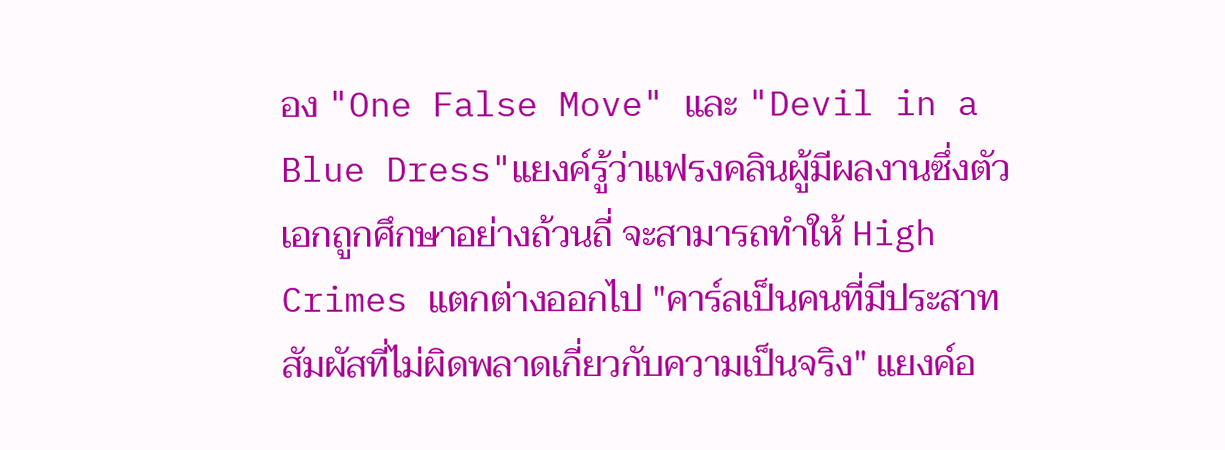อง "One False Move" และ "Devil in a Blue Dress"แยงค์รู้ว่าแฟรงคลินผู้มีผลงานซึ่งตัวเอกถูกศึกษาอย่างถ้วนถี่ จะสามารถทำให้ High Crimes แตกต่างออกไป "คาร์ลเป็นคนที่มีประสาทสัมผัสที่ไม่ผิดพลาดเกี่ยวกับความเป็นจริง" แยงค์อ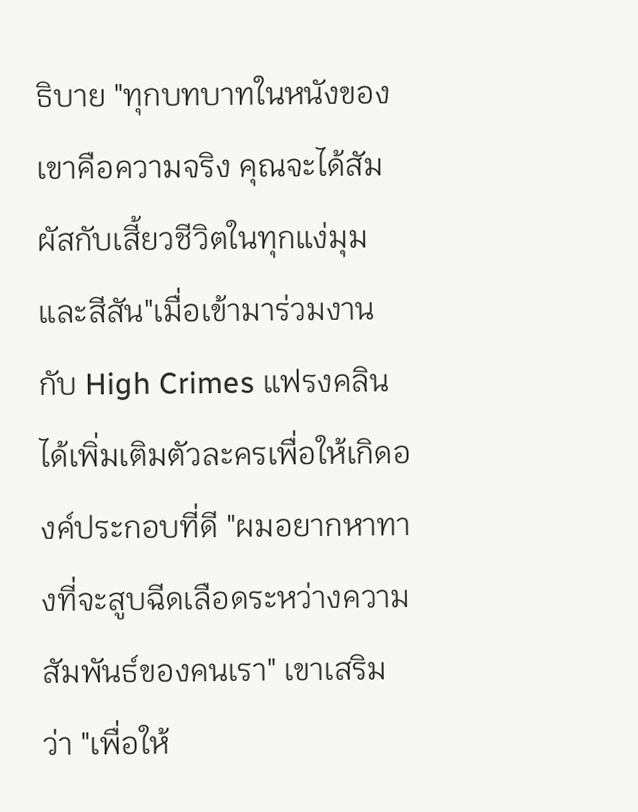ธิบาย "ทุกบทบาทในหนังของเขาคือความจริง คุณจะได้สัมผัสกับเสี้ยวชีวิตในทุกแง่มุมและสีสัน"เมื่อเข้ามาร่วมงานกับ High Crimes แฟรงคลินได้เพิ่มเติมตัวละครเพื่อให้เกิดองค์ประกอบที่ดี "ผมอยากหาทางที่จะสูบฉีดเลือดระหว่างความสัมพันธ์ของคนเรา" เขาเสริมว่า "เพื่อให้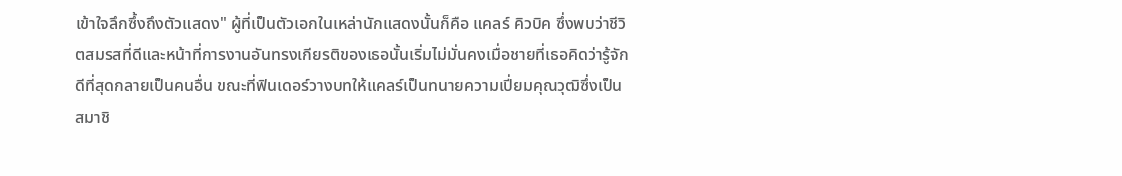เข้าใจลึกซึ้งถึงตัวแสดง" ผู้ที่เป็นตัวเอกในเหล่านักแสดงนั้นก็คือ แคลร์ คิวบิค ซึ่งพบว่าชีวิตสมรสที่ดีและหน้าที่การงานอันทรงเกียรติของเธอนั้นเริ่มไม่มั่นคงเมื่อชายที่เธอคิดว่ารู้จักดีที่สุดกลายเป็นคนอื่น ขณะที่ฟินเดอร์วางบทให้แคลร์เป็นทนายความเปี่ยมคุณวุฒิซึ่งเป็นสมาชิ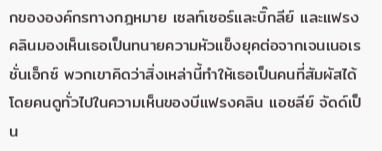กขององค์กรทางกฎหมาย เซลท์เซอร์และบิ๊กลีย์ และแฟรงคลินมองเห็นเธอเป็นทนายความหัวแข็งยุคต่อจากเจนเนอเรชั่นเอ็กซ์ พวกเขาคิดว่าสิ่งเหล่านี้ทำให้เธอเป็นคนที่สัมผัสได้โดยคนดูทั่วไปในความเห็นของบีแฟรงคลิน แอชลีย์ จัดด์เป็น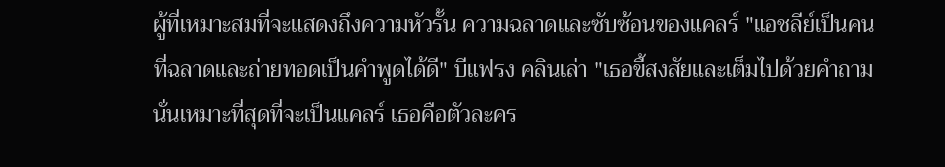ผู้ที่เหมาะสมที่จะแสดงถึงความหัวรั้น ความฉลาดและซับซ้อนของแคลร์ "แอชลีย์เป็นคนที่ฉลาดและถ่ายทอดเป็นคำพูดได้ดี" บีแฟรง คลินเล่า "เธอขี้สงสัยและเต็มไปด้วยคำถาม นั่นเหมาะที่สุดที่จะเป็นแคลร์ เธอคือตัวละคร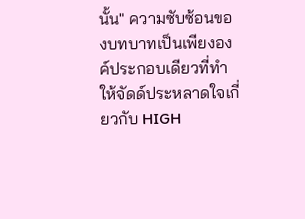นั้น" ความซับซ้อนของบทบาทเป็นเพียงองค์ประกอบเดียวที่ทำให้จัดด์ประหลาดใจเกี่ยวกับ HIGH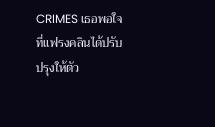CRIMES เธอพอใจที่แฟรงคลินได้ปรับปรุงให้ตัว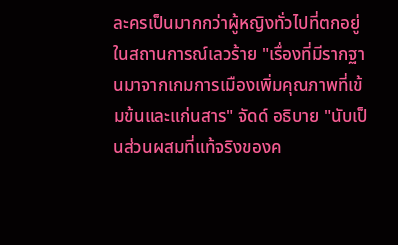ละครเป็นมากกว่าผู้หญิงทั่วไปที่ตกอยู่ในสถานการณ์เลวร้าย "เรื่องที่มีรากฐานมาจากเกมการเมืองเพิ่มคุณภาพที่เข้มข้นและแก่นสาร" จัดด์ อธิบาย "นับเป็นส่วนผสมที่แท้จริงของค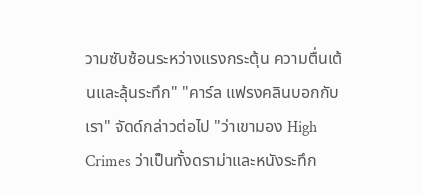วามซับซ้อนระหว่างแรงกระตุ้น ความตื่นเต้นและลุ้นระทึก" "คาร์ล แฟรงคลินบอกกับเรา" จัดด์กล่าวต่อไป "ว่าเขามอง High Crimes ว่าเป็นทั้งดราม่าและหนังระทึก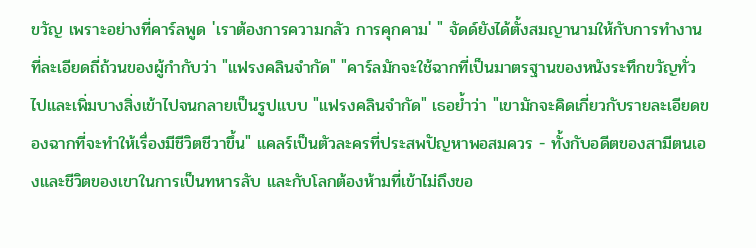ขวัญ เพราะอย่างที่คาร์ลพูด 'เราต้องการความกลัว การคุกคาม' " จัดด์ยังได้ตั้งสมญานามให้กับการทำงานที่ละเอียดถี่ถ้วนของผู้กำกับว่า "แฟรงคลินจำกัด" "คาร์ลมักจะใช้ฉากที่เป็นมาตรฐานของหนังระทึกขวัญทั่วไปและเพิ่มบางสิ่งเข้าไปจนกลายเป็นรูปแบบ "แฟรงคลินจำกัด" เธอย้ำว่า "เขามักจะคิดเกี่ยวกับรายละเอียดของฉากที่จะทำให้เรื่องมีชีวิตชีวาขึ้น" แคลร์เป็นตัวละครที่ประสพปัญหาพอสมควร - ทั้งกับอดีตของสามีตนเองและชีวิตของเขาในการเป็นทหารลับ และกับโลกต้องห้ามที่เข้าไม่ถึงขอ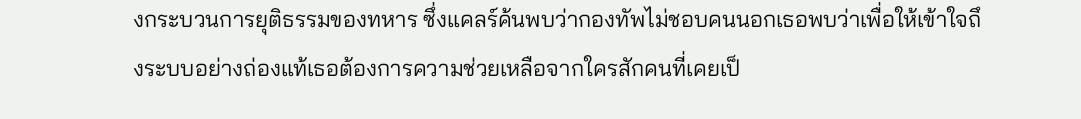งกระบวนการยุติธรรมของทหาร ซึ่งแคลร์ค้นพบว่ากองทัพไม่ชอบคนนอกเธอพบว่าเพื่อให้เข้าใจถึงระบบอย่างถ่องแท้เธอต้องการความช่วยเหลือจากใครสักคนที่เคยเป็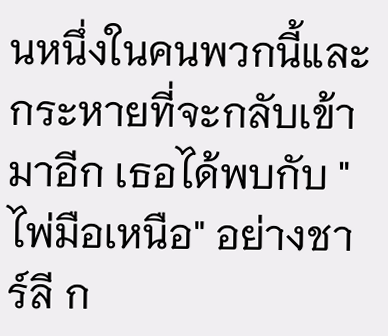นหนึ่งในคนพวกนี้และกระหายที่จะกลับเข้ามาอีก เธอได้พบกับ "ไพ่มือเหนือ" อย่างชาร์ลี ก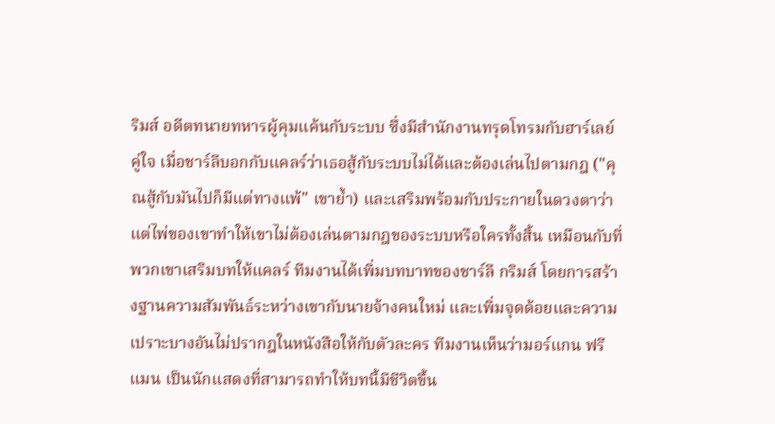ริมส์ อดีตทนายทหารผู้คุมแค้นกับระบบ ซึ่งมีสำนักงานทรุดโทรมกับฮาร์เลย์คู่ใจ เมื่อชาร์ลีบอกกับแคลร์ว่าเธอสู้กับระบบไม่ได้และต้องเล่นไปตามกฎ ("คุณสู้กับมันไปก็มีแต่ทางแพ้" เขาย้ำ) และเสริมพร้อมกับประกายในดวงตาว่าแต่ไพ่ของเขาทำให้เขาไม่ต้องเล่นตามกฎของระบบหรือใครทั้งสิ้น เหมือนกับที่พวกเขาเสริมบทให้แคลร์ ทีมงานได้เพิ่มบทบาทของชาร์ลี กริมส์ โดยการสร้างฐานความสัมพันธ์ระหว่างเขากับนายจ้างคนใหม่ และเพิ่มจุดด้อยและความเปราะบางอันไม่ปรากฎในหนังสือให้กับตัวละคร ทีมงานเห็นว่ามอร์แกน ฟรีแมน เป็นนักแสดงที่สามารถทำให้บทนี้มีชีวิตขึ้น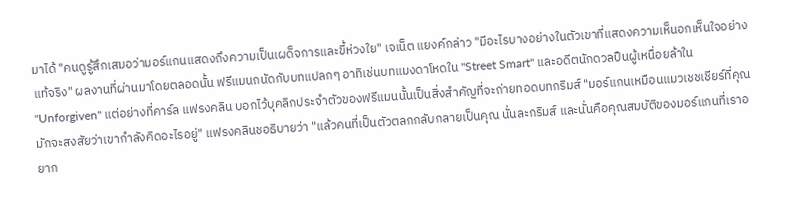มาได้ "คนดูรู้สึกเสมอว่ามอร์แกนแสดงถึงความเป็นเผด็จการและขี้ห่วงใย" เจเน็ต แยงค์กล่าว "มีอะไรบางอย่างในตัวเขาที่แสดงความเห็นอกเห็นใจอย่างแท้จริง" ผลงานที่ผ่านมาโดยตลอดนั้น ฟรีแมนถนัดกับบทแปลกๆ อาทิเช่นบทแมงดาโหดใน "Street Smart" และอดีตนักดวลปืนผู้เหนื่อยล้าใน "Unforgiven" แต่อย่างที่คาร์ล แฟรงคลิน บอกไว้บุคลิกประจำตัวของฟรีแมนนั้นเป็นสิ่งสำคัญที่จะถ่ายทอดบทกริมส์ "มอร์แกนเหมือนแมวเชชเชียร์ที่คุณมักจะสงสัยว่าเขากำลังคิดอะไรอยู่" แฟรงคลินชอธิบายว่า "แล้วคนที่เป็นตัวตลกกลับกลายเป็นคุณ นั่นละกริมส์ และนั่นคือคุณสมบัติของมอร์แกนที่เราอยาก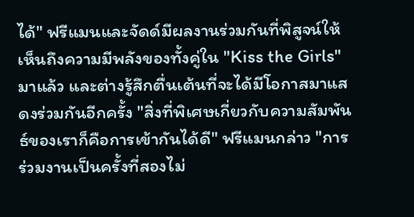ได้" ฟรีแมนและจัดด์มีผลงานร่วมกันที่พิสูจน์ให้เห็นถึงความมีพลังของทั้งคู่ใน "Kiss the Girls" มาแล้ว และต่างรู้สึกตื่นเต้นที่จะได้มีโอกาสมาแสดงร่วมกันอีกครั้ง "สิ่งที่พิเศษเกี่ยวกับความสัมพันธ์ของเราก็คือการเข้ากันได้ดี" ฟรีแมนกล่าว "การร่วมงานเป็นครั้งที่สองไม่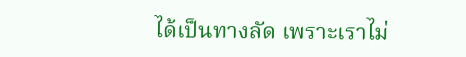ได้เป็นทางลัด เพราะเราไม่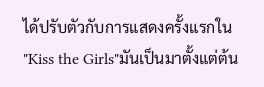ได้ปรับตัวกับการแสดงครั้งแรกใน "Kiss the Girls"มันเป็นมาตั้งแต่ต้น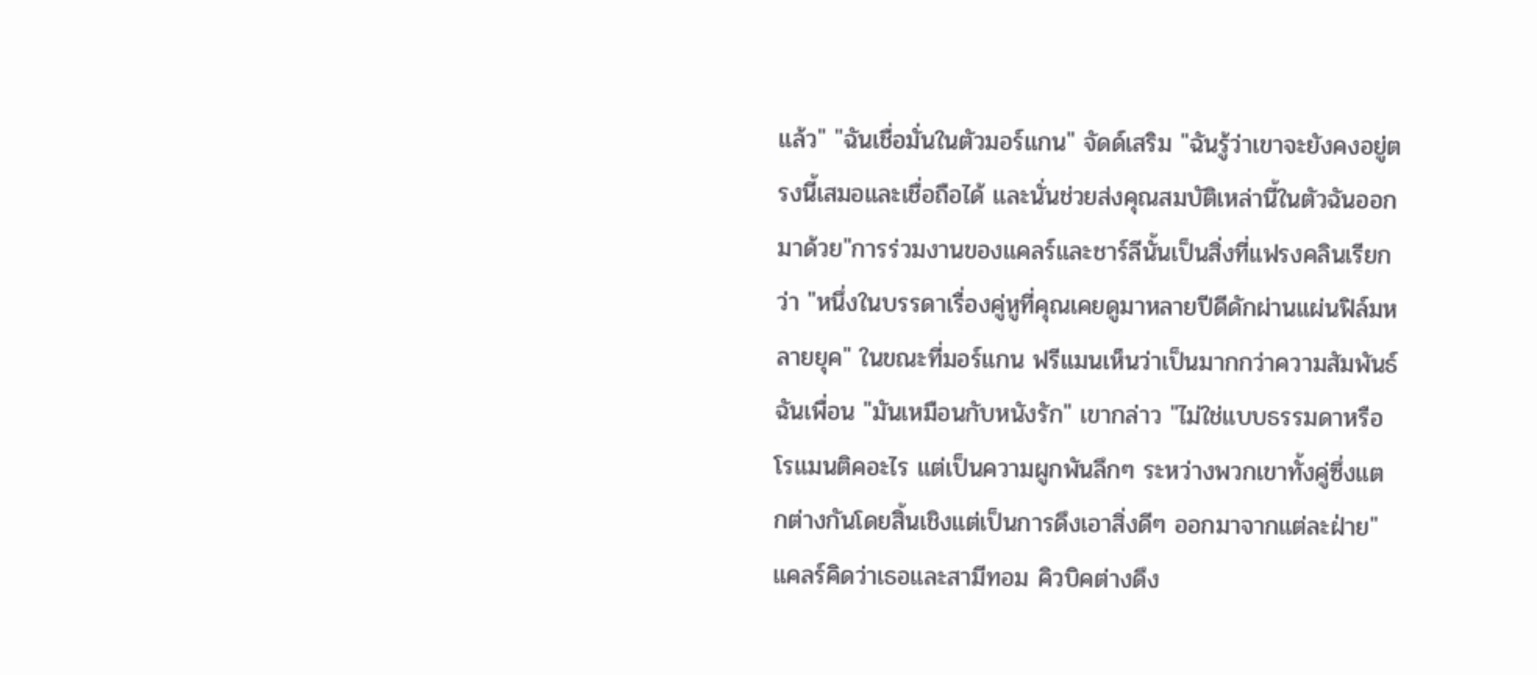แล้ว" "ฉันเชื่อมั่นในตัวมอร์แกน" จัดด์เสริม "ฉันรู้ว่าเขาจะยังคงอยู่ตรงนี้เสมอและเชื่อถือได้ และนั่นช่วยส่งคุณสมบัติเหล่านี้ในตัวฉันออกมาด้วย"การร่วมงานของแคลร์และชาร์ลีนั้นเป็นสิ่งที่แฟรงคลินเรียกว่า "หนึ่งในบรรดาเรื่องคู่หูที่คุณเคยดูมาหลายปีดีดักผ่านแผ่นฟิล์มหลายยุค" ในขณะที่มอร์แกน ฟรีแมนเห็นว่าเป็นมากกว่าความสัมพันธ์ฉันเพื่อน "มันเหมือนกับหนังรัก" เขากล่าว "ไม่ใช่แบบธรรมดาหรือโรแมนติคอะไร แต่เป็นความผูกพันลึกๆ ระหว่างพวกเขาทั้งคู่ซึ่งแตกต่างกันโดยสิ้นเชิงแต่เป็นการดึงเอาสิ่งดีๆ ออกมาจากแต่ละฝ่าย"แคลร์คิดว่าเธอและสามีทอม คิวบิคต่างดึง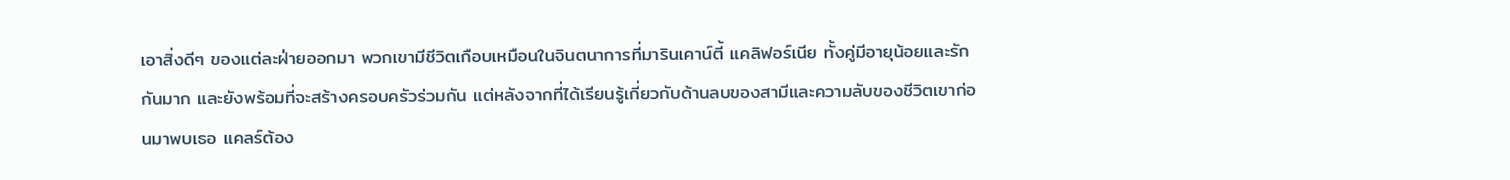เอาสิ่งดีๆ ของแต่ละฝ่ายออกมา พวกเขามีชีวิตเกือบเหมือนในจินตนาการที่มารินเคาน์ตี้ แคลิฟอร์เนีย ทั้งคู่มีอายุน้อยและรักกันมาก และยังพร้อมที่จะสร้างครอบครัวร่วมกัน แต่หลังจากที่ได้เรียนรู้เกี่ยวกับด้านลบของสามีและความลับของชีวิตเขาก่อนมาพบเธอ แคลร์ต้อง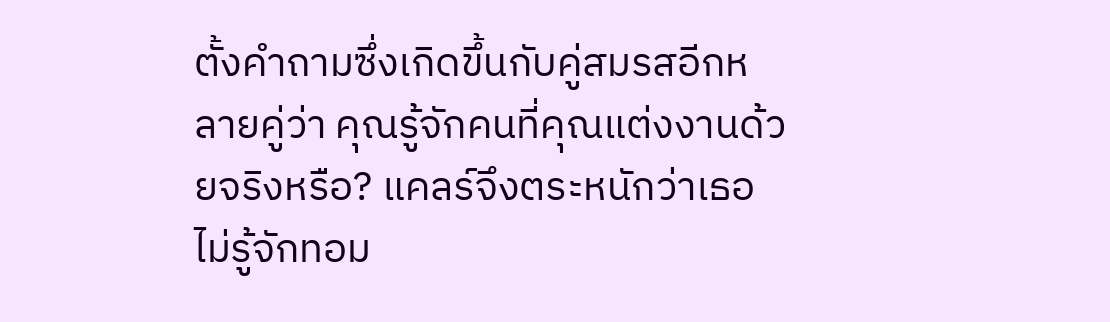ตั้งคำถามซึ่งเกิดขึ้นกับคู่สมรสอีกหลายคู่ว่า คุณรู้จักคนที่คุณแต่งงานด้วยจริงหรือ? แคลร์จึงตระหนักว่าเธอไม่รู้จักทอม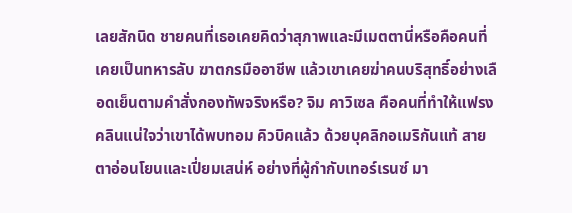เลยสักนิด ชายคนที่เธอเคยคิดว่าสุภาพและมีเมตตานี่หรือคือคนที่เคยเป็นทหารลับ ฆาตกรมืออาชีพ แล้วเขาเคยฆ่าคนบริสุทธิ์อย่างเลือดเย็นตามคำสั่งกองทัพจริงหรือ? จิม คาวิเซล คือคนที่ทำให้แฟรงคลินแน่ใจว่าเขาได้พบทอม คิวบิคแล้ว ด้วยบุคลิกอเมริกันแท้ สายตาอ่อนโยนและเปี่ยมเสน่ห์ อย่างที่ผู้กำกับเทอร์เรนซ์ มา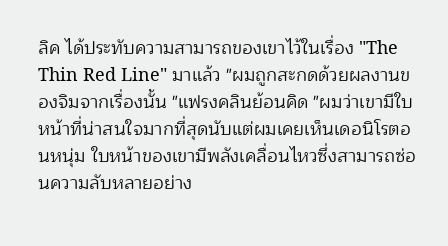ลิค ได้ประทับความสามารถของเขาไว้ในเรื่อง "The Thin Red Line" มาแล้ว "ผมถูกสะกดด้วยผลงานของจิมจากเรื่องนั้น "แฟรงคลินย้อนคิด "ผมว่าเขามีใบหน้าที่น่าสนใจมากที่สุดนับแต่ผมเคยเห็นเดอนิโรตอนหนุ่ม ใบหน้าของเขามีพลังเคลื่อนไหวซึ่งสามารถซ่อนความลับหลายอย่าง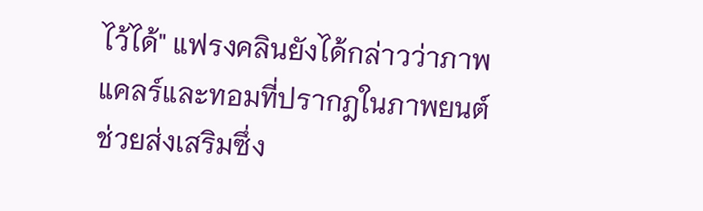ไว้ได้" แฟรงคลินยังได้กล่าวว่าภาพแคลร์และทอมที่ปรากฎในภาพยนต์ช่วยส่งเสริมซึ่ง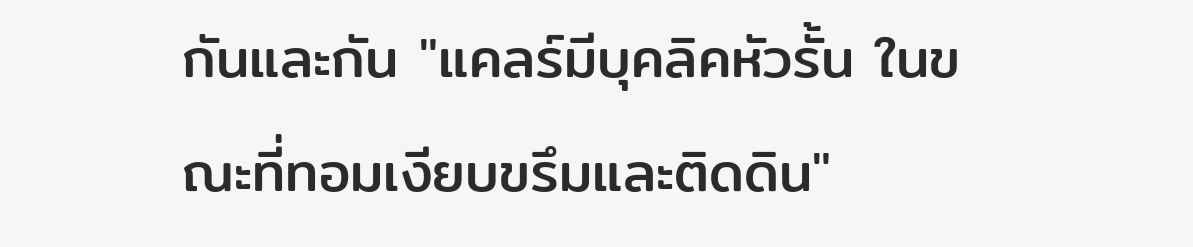กันและกัน "แคลร์มีบุคลิคหัวรั้น ในขณะที่ทอมเงียบขรึมและติดดิน"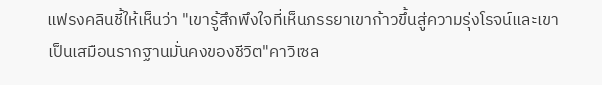แฟรงคลินชี้ให้เห็นว่า "เขารู้สึกพึงใจที่เห็นภรรยาเขาก้าวขึ้นสู่ความรุ่งโรจน์และเขาเป็นเสมือนรากฐานมั่นคงของชีวิต"คาวิเซล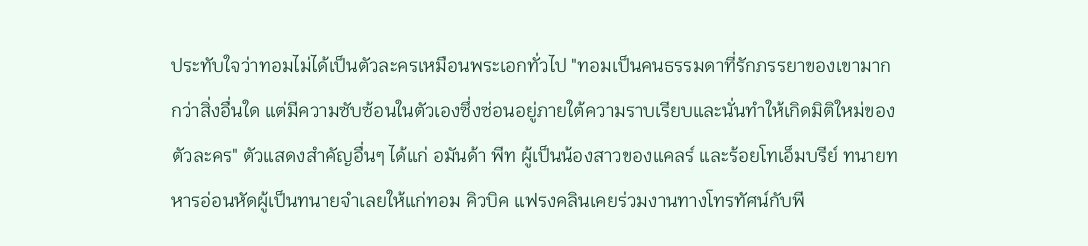ประทับใจว่าทอมไม่ได้เป็นตัวละครเหมือนพระเอกทั่วไป "ทอมเป็นคนธรรมดาที่รักภรรยาของเขามากกว่าสิ่งอื่นใด แต่มีความซับซ้อนในตัวเองซึ่งซ่อนอยู่ภายใต้ความราบเรียบและนั่นทำให้เกิดมิติใหม่ของตัวละคร" ตัวแสดงสำคัญอื่นๆ ได้แก่ อมันด้า พีท ผู้เป็นน้องสาวของแคลร์ และร้อยโทเอ็มบรีย์ ทนายทหารอ่อนหัดผู้เป็นทนายจำเลยให้แก่ทอม คิวบิค แฟรงคลินเคยร่วมงานทางโทรทัศน์กับพี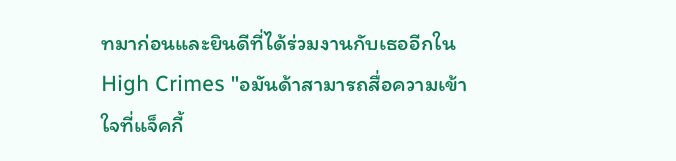ทมาก่อนและยินดีที่ได้ร่วมงานกับเธออีกใน High Crimes "อมันด้าสามารถสื่อความเข้าใจที่แจ็คกี้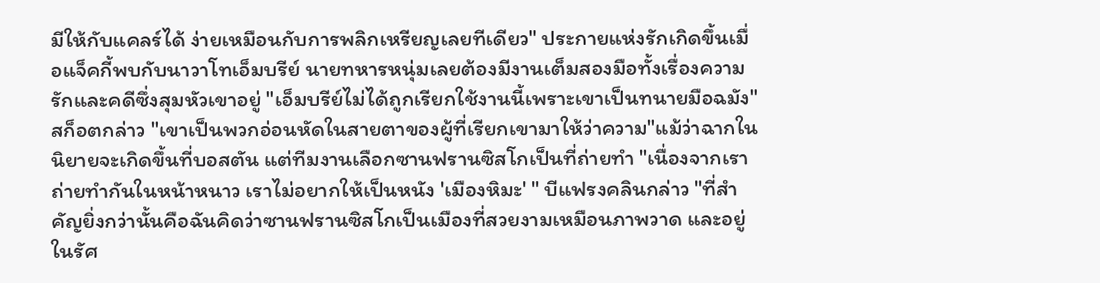มีให้กับแคลร์ได้ ง่ายเหมือนกับการพลิกเหรียญเลยทีเดียว" ประกายแห่งรักเกิดขึ้นเมื่อแจ็คกี้พบกับนาวาโทเอ็มบรีย์ นายทหารหนุ่มเลยต้องมีงานเต็มสองมือทั้งเรื่องความรักและคดีซึ่งสุมหัวเขาอยู่ "เอ็มบรีย์ไม่ได้ถูกเรียกใช้งานนี้เพราะเขาเป็นทนายมือฉมัง" สก็อตกล่าว "เขาเป็นพวกอ่อนหัดในสายตาของผู้ที่เรียกเขามาให้ว่าความ"แม้ว่าฉากในนิยายจะเกิดขึ้นที่บอสตัน แต่ทีมงานเลือกซานฟรานซิสโกเป็นที่ถ่ายทำ "เนื่องจากเราถ่ายทำกันในหน้าหนาว เราไม่อยากให้เป็นหนัง 'เมืองหิมะ' " บีแฟรงคลินกล่าว "ที่สำคัญยิ่งกว่านั้นคือฉันคิดว่าซานฟรานซิสโกเป็นเมืองที่สวยงามเหมือนภาพวาด และอยู่ในรัศ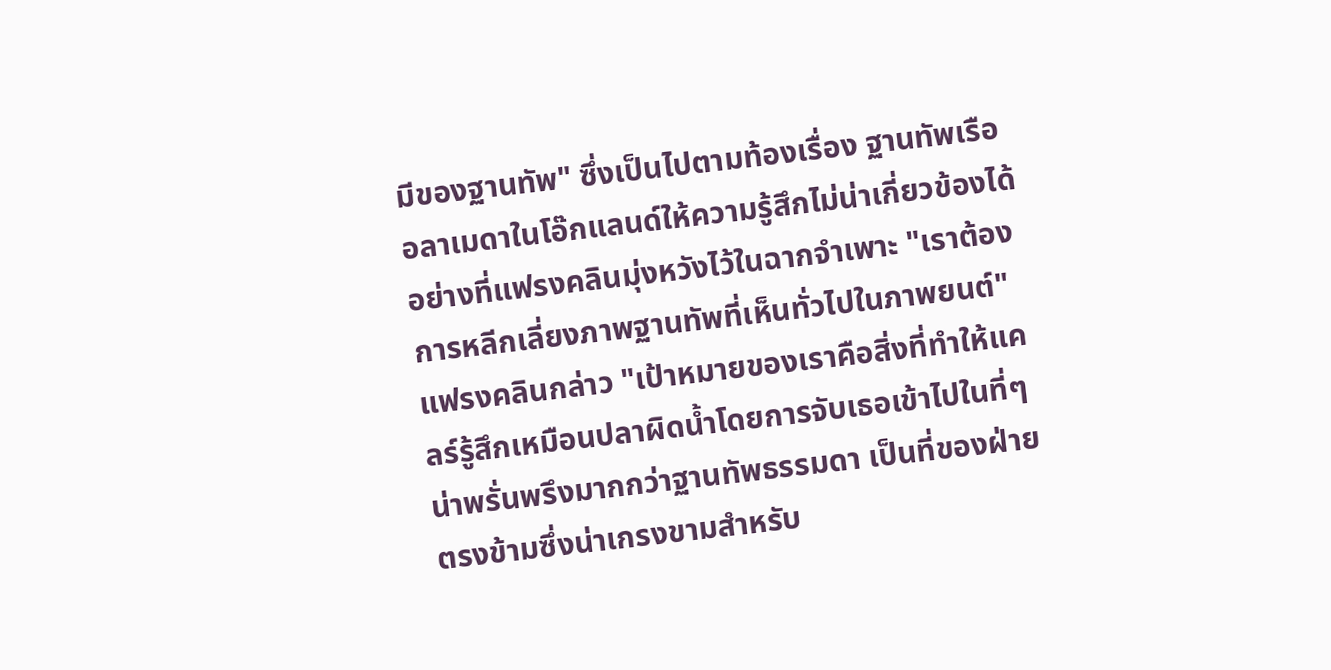มีของฐานทัพ" ซึ่งเป็นไปตามท้องเรื่อง ฐานทัพเรืออลาเมดาในโอ๊กแลนด์ให้ความรู้สึกไม่น่าเกี่ยวข้องได้อย่างที่แฟรงคลินมุ่งหวังไว้ในฉากจำเพาะ "เราต้องการหลีกเลี่ยงภาพฐานทัพที่เห็นทั่วไปในภาพยนต์" แฟรงคลินกล่าว "เป้าหมายของเราคือสิ่งที่ทำให้แคลร์รู้สึกเหมือนปลาผิดน้ำโดยการจับเธอเข้าไปในที่ๆ น่าพรั่นพรึงมากกว่าฐานทัพธรรมดา เป็นที่ของฝ่ายตรงข้ามซึ่งน่าเกรงขามสำหรับ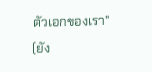ตัวเอกของเรา" (ยัง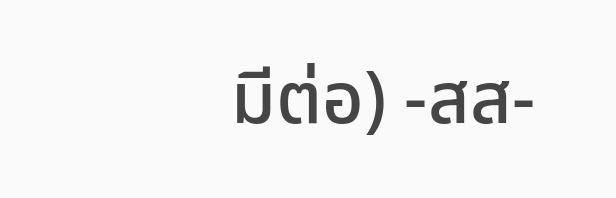มีต่อ) -สส-